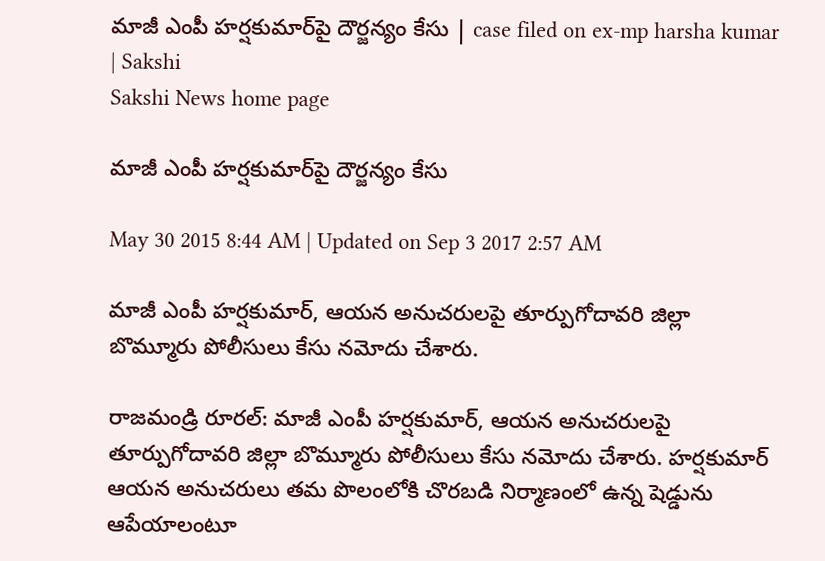మాజీ ఎంపీ హర్షకుమార్‌పై దౌర్జన్యం కేసు | case filed on ex-mp harsha kumar | Sakshi
Sakshi News home page

మాజీ ఎంపీ హర్షకుమార్‌పై దౌర్జన్యం కేసు

May 30 2015 8:44 AM | Updated on Sep 3 2017 2:57 AM

మాజీ ఎంపీ హర్షకుమార్, ఆయన అనుచరులపై తూర్పుగోదావరి జిల్లా బొమ్మూరు పోలీసులు కేసు నమోదు చేశారు.

రాజమండ్రి రూరల్: మాజీ ఎంపీ హర్షకుమార్, ఆయన అనుచరులపై తూర్పుగోదావరి జిల్లా బొమ్మూరు పోలీసులు కేసు నమోదు చేశారు. హర్షకుమార్ ఆయన అనుచరులు తమ పొలంలోకి చొరబడి నిర్మాణంలో ఉన్న షెడ్డును ఆపేయాలంటూ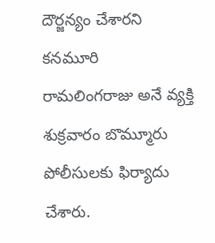దౌర్జన్యం చేశారని కనమూరి రామలింగరాజు అనే వ్యక్తి శుక్రవారం బొమ్మూరు పోలీసులకు ఫిర్యాదు చేశారు.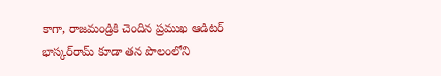కాగా, రాజమండ్రికి చెందిన ప్రముఖ ఆడిటర్ భాస్కర్‌రామ్ కూడా తన పొలంలోని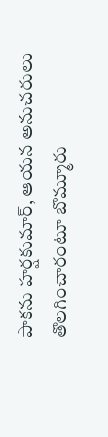పాకను హర్షకుమార్, ఆయన అనుచరులు తొలగించారంటూ బొమ్మూరు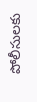పోలీసులకు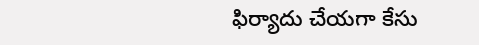ఫిర్యాదు చేయగా కేసు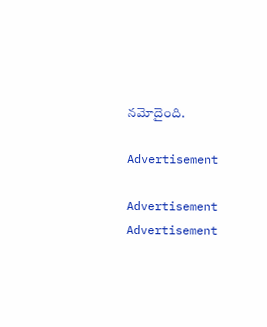నమోదైంది.

Advertisement

Advertisement
Advertisement